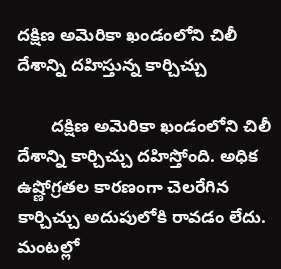దక్షిణ అమెరికా ఖండంలోని చిలీ దేశాన్ని దహిస్తున్న కార్చిచ్చు

       దక్షిణ అమెరికా ఖండంలోని చిలీ దేశాన్ని కార్చిచ్చు దహిస్తోంది. అధిక ఉష్ణోగ్రతల కారణంగా చెలరేగిన కార్చిచ్చు అదుపులోకి రావడం లేదు. మంటల్లో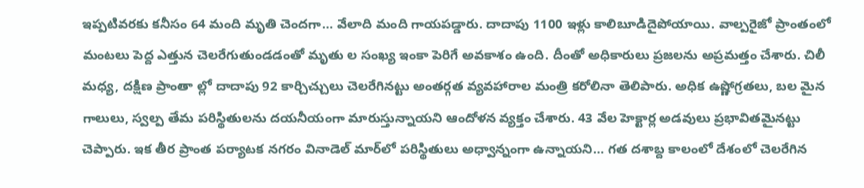ఇప్పటివరకు కనీసం 64 మంది మృతి చెందగా… వేలాది మంది గాయపడ్డారు. దాదాపు 1100 ఇళ్లు కాలిబూడిదైపోయాయి. వాల్పరైజో ప్రాంతంలో మంటలు పెద్ద ఎత్తున చెలరేగుతుండడంతో మృతు ల సంఖ్య ఇంకా పెరిగే అవకాశం ఉంది. దీంతో అధికారులు ప్రజలను అప్రమత్తం చేశారు. చిలీ మధ్య, దక్షిణ ప్రాంతా ల్లో దాదాపు 92 కార్చిచ్చులు చెలరేగినట్టు అంతర్గత వ్యవహారాల మంత్రి కరోలినా తెలిపారు. అధిక ఉష్ణోగ్రతలు, బల మైన గాలులు, స్వల్ప తేమ పరిస్థితులను దయనీయంగా మారుస్తున్నాయని ఆందోళన వ్యక్తం చేశారు. 43 వేల హెక్టార్ల అడవులు ప్రభావితమైనట్టు చెప్పారు. ఇక తీర ప్రాంత పర్యాటక నగరం వినాడెల్ మార్‌లో పరిస్థితులు అధ్వాన్నంగా ఉన్నాయని… గత దశాబ్ద కాలంలో దేశంలో చెలరేగిన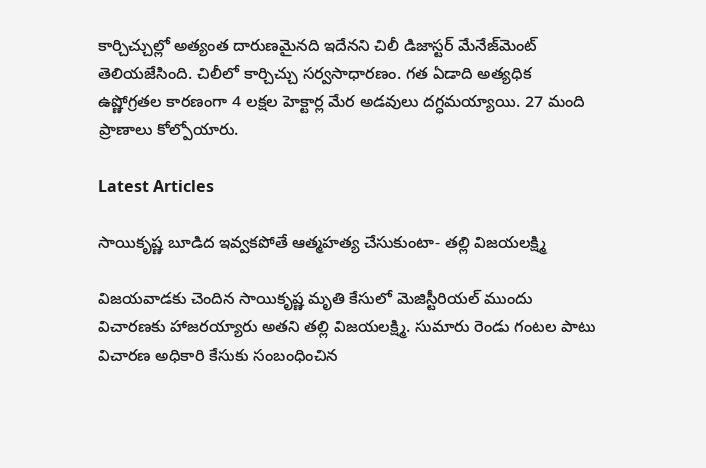కార్చిచ్చుల్లో అత్యంత దారుణమైనది ఇదేనని చిలీ డిజాస్టర్ మేనేజ్‌మెంట్ తెలియజేసింది. చిలీలో కార్చిచ్చు సర్వసాధారణం. గత ఏడాది అత్యధిక ఉష్ణోగ్రతల కారణంగా 4 లక్షల హెక్టార్ల మేర అడవులు దగ్ధమయ్యాయి. 27 మంది ప్రాణాలు కోల్పోయారు.

Latest Articles

సాయికృష్ణ బూడిద ఇవ్వకపోతే ఆత్మహత్య చేసుకుంటా- తల్లి విజయలక్ష్మి

విజయవాడకు చెందిన సాయికృష్ణ మృతి కేసులో మెజిస్టీరియల్ ముందు విచారణకు హాజరయ్యారు అతని తల్లి విజయలక్ష్మి. సుమారు రెండు గంటల పాటు విచారణ అధికారి కేసుకు సంబంధించిన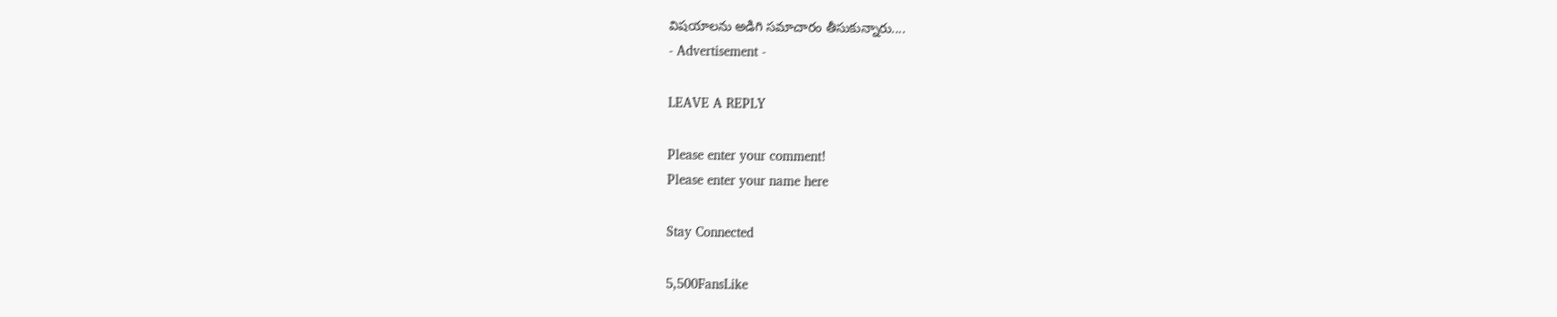విషయాలను అడిగి సమాచారం తీసుకున్నారు....
- Advertisement -

LEAVE A REPLY

Please enter your comment!
Please enter your name here

Stay Connected

5,500FansLike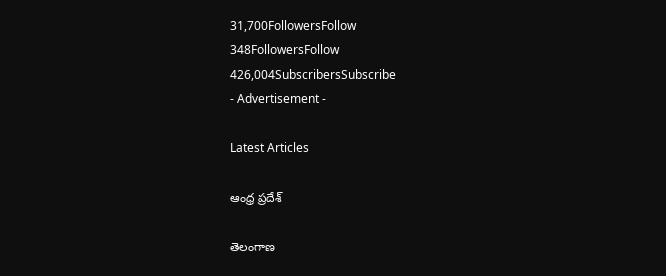31,700FollowersFollow
348FollowersFollow
426,004SubscribersSubscribe
- Advertisement -

Latest Articles

ఆంధ్ర ప్రదేశ్

తెలంగాణ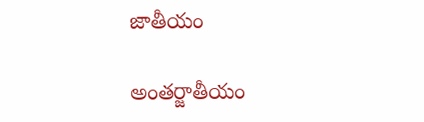జాతీయం

అంతర్జాతీయం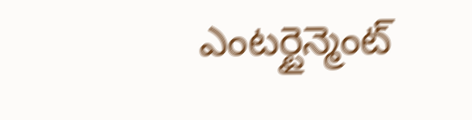ఎంటర్టైన్మెంట్